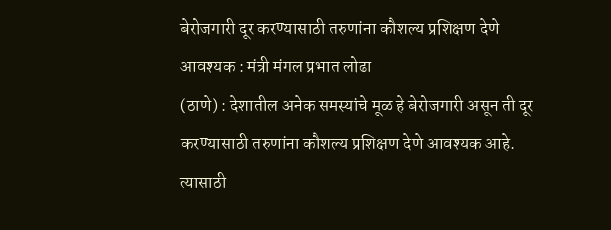बेरोजगारी दूर करण्यासाठी तरुणांना कौशल्य प्रशिक्षण देणे आवश्यक : मंत्री मंगल प्रभात लोढा
(ठाणे) : देशातील अनेक समस्यांचे मूळ हे बेरोजगारी असून ती दूर करण्यासाठी तरुणांना कौशल्य प्रशिक्षण देणे आवश्यक आहे. त्यासाठी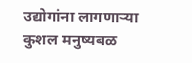उद्योगांना लागणाऱ्या कुशल मनुष्यबळ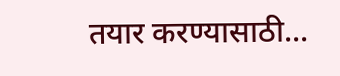तयार करण्यासाठी...